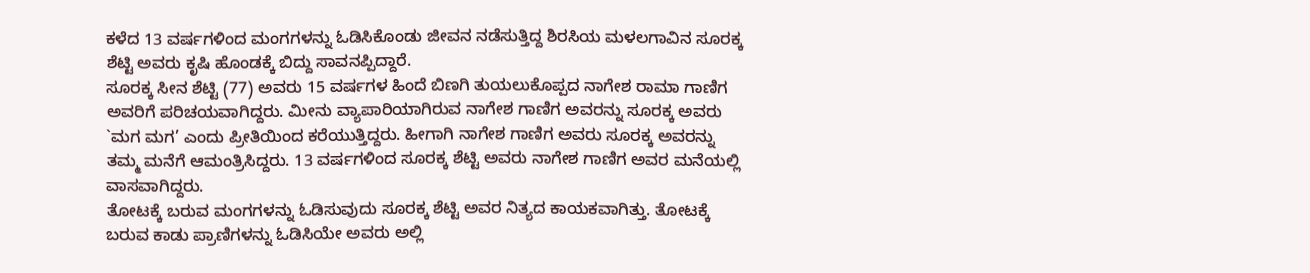ಕಳೆದ 13 ವರ್ಷಗಳಿಂದ ಮಂಗಗಳನ್ನು ಓಡಿಸಿಕೊಂಡು ಜೀವನ ನಡೆಸುತ್ತಿದ್ದ ಶಿರಸಿಯ ಮಳಲಗಾವಿನ ಸೂರಕ್ಕ ಶೆಟ್ಟಿ ಅವರು ಕೃಷಿ ಹೊಂಡಕ್ಕೆ ಬಿದ್ದು ಸಾವನಪ್ಪಿದ್ದಾರೆ.
ಸೂರಕ್ಕ ಸೀನ ಶೆಟ್ಟಿ (77) ಅವರು 15 ವರ್ಷಗಳ ಹಿಂದೆ ಬಿಣಗಿ ತುಯಲುಕೊಪ್ಪದ ನಾಗೇಶ ರಾಮಾ ಗಾಣಿಗ ಅವರಿಗೆ ಪರಿಚಯವಾಗಿದ್ದರು. ಮೀನು ವ್ಯಾಪಾರಿಯಾಗಿರುವ ನಾಗೇಶ ಗಾಣಿಗ ಅವರನ್ನು ಸೂರಕ್ಕ ಅವರು `ಮಗ ಮಗ’ ಎಂದು ಪ್ರೀತಿಯಿಂದ ಕರೆಯುತ್ತಿದ್ದರು. ಹೀಗಾಗಿ ನಾಗೇಶ ಗಾಣಿಗ ಅವರು ಸೂರಕ್ಕ ಅವರನ್ನು ತಮ್ಮ ಮನೆಗೆ ಆಮಂತ್ರಿಸಿದ್ದರು. 13 ವರ್ಷಗಳಿಂದ ಸೂರಕ್ಕ ಶೆಟ್ಟಿ ಅವರು ನಾಗೇಶ ಗಾಣಿಗ ಅವರ ಮನೆಯಲ್ಲಿ ವಾಸವಾಗಿದ್ದರು.
ತೋಟಕ್ಕೆ ಬರುವ ಮಂಗಗಳನ್ನು ಓಡಿಸುವುದು ಸೂರಕ್ಕ ಶೆಟ್ಟಿ ಅವರ ನಿತ್ಯದ ಕಾಯಕವಾಗಿತ್ತು. ತೋಟಕ್ಕೆ ಬರುವ ಕಾಡು ಪ್ರಾಣಿಗಳನ್ನು ಓಡಿಸಿಯೇ ಅವರು ಅಲ್ಲಿ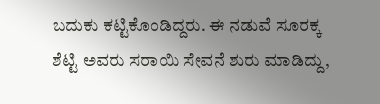ಬದುಕು ಕಟ್ಟಿಕೊಂಡಿದ್ದರು. ಈ ನಡುವೆ ಸೂರಕ್ಕ ಶೆಟ್ಟಿ ಅವರು ಸರಾಯಿ ಸೇವನೆ ಶುರು ಮಾಡಿದ್ದು,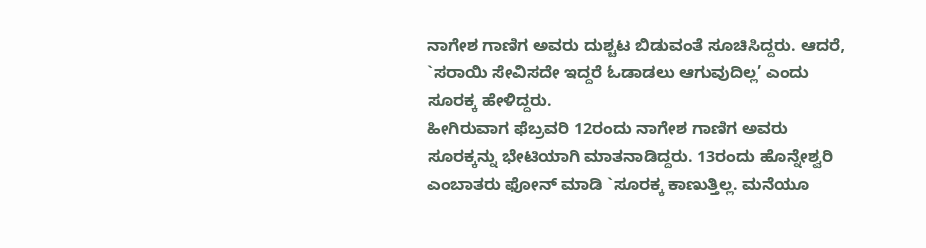ನಾಗೇಶ ಗಾಣಿಗ ಅವರು ದುಶ್ಚಟ ಬಿಡುವಂತೆ ಸೂಚಿಸಿದ್ದರು. ಆದರೆ, `ಸರಾಯಿ ಸೇವಿಸದೇ ಇದ್ದರೆ ಓಡಾಡಲು ಆಗುವುದಿಲ್ಲ’ ಎಂದು ಸೂರಕ್ಕ ಹೇಳಿದ್ದರು.
ಹೀಗಿರುವಾಗ ಫೆಬ್ರವರಿ 12ರಂದು ನಾಗೇಶ ಗಾಣಿಗ ಅವರು ಸೂರಕ್ಕನ್ನು ಭೇಟಿಯಾಗಿ ಮಾತನಾಡಿದ್ದರು. 13ರಂದು ಹೊನ್ನೇಶ್ವರಿ ಎಂಬಾತರು ಫೋನ್ ಮಾಡಿ `ಸೂರಕ್ಕ ಕಾಣುತ್ತಿಲ್ಲ. ಮನೆಯೂ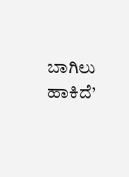ಬಾಗಿಲು ಹಾಕಿದೆ’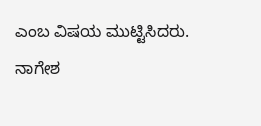ಎಂಬ ವಿಷಯ ಮುಟ್ಟಿಸಿದರು. ನಾಗೇಶ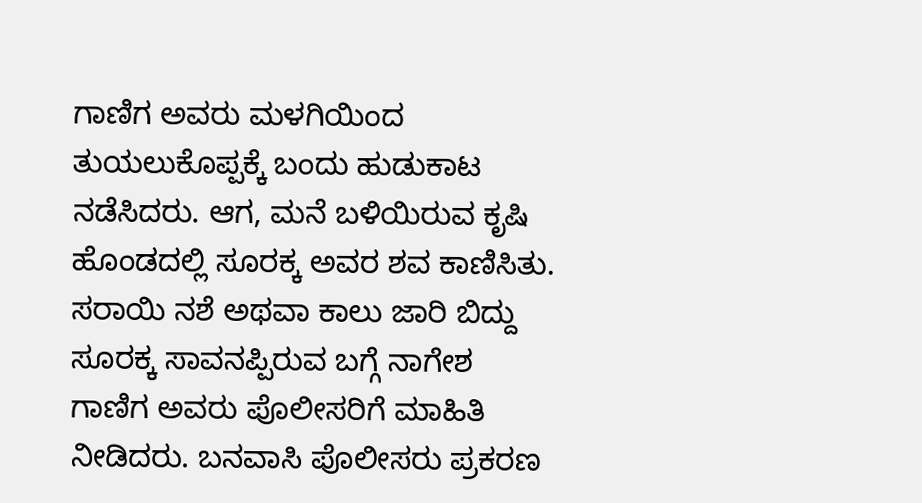ಗಾಣಿಗ ಅವರು ಮಳಗಿಯಿಂದ ತುಯಲುಕೊಪ್ಪಕ್ಕೆ ಬಂದು ಹುಡುಕಾಟ ನಡೆಸಿದರು. ಆಗ, ಮನೆ ಬಳಿಯಿರುವ ಕೃಷಿ ಹೊಂಡದಲ್ಲಿ ಸೂರಕ್ಕ ಅವರ ಶವ ಕಾಣಿಸಿತು.
ಸರಾಯಿ ನಶೆ ಅಥವಾ ಕಾಲು ಜಾರಿ ಬಿದ್ದು ಸೂರಕ್ಕ ಸಾವನಪ್ಪಿರುವ ಬಗ್ಗೆ ನಾಗೇಶ ಗಾಣಿಗ ಅವರು ಪೊಲೀಸರಿಗೆ ಮಾಹಿತಿ ನೀಡಿದರು. ಬನವಾಸಿ ಪೊಲೀಸರು ಪ್ರಕರಣ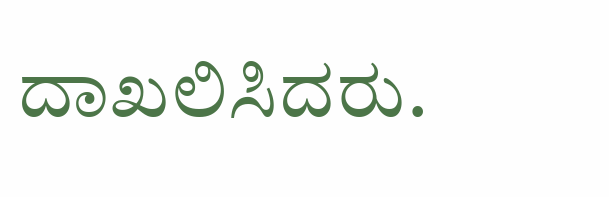ದಾಖಲಿಸಿದರು.